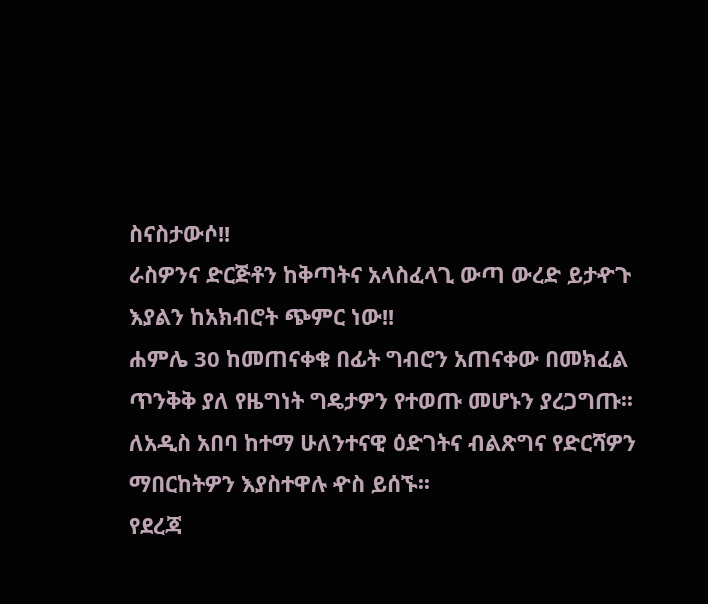ስናስታውሶ!!
ራስዎንና ድርጅቶን ከቅጣትና አላስፈላጊ ውጣ ውረድ ይታዯጉ እያልን ከአክብሮት ጭምር ነው!!
ሐምሌ 30 ከመጠናቀቁ በፊት ግብሮን አጠናቀው በመክፈል ጥንቅቅ ያለ የዜግነት ግዴታዎን የተወጡ መሆኑን ያረጋግጡ፡፡
ለአዲስ አበባ ከተማ ሁለንተናዊ ዕድገትና ብልጽግና የድርሻዎን ማበርከትዎን እያስተዋሉ ዯስ ይሰኙ፡፡
የደረጃ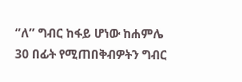‘’ለ’’ ግብር ከፋይ ሆነው ከሐምሌ 30 በፊት የሚጠበቅብዎትን ግብር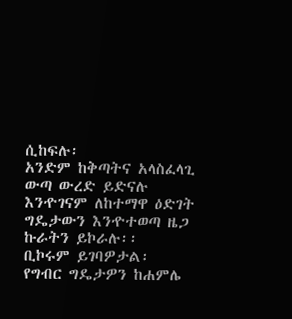ሲከፍሉ፡
አንድም ከቅጣትና አላስፈላጊ ውጣ ውረድ ይድናሉ
እንዯገናም ለከተማዋ ዕድገት ግዴታውን እንዯተወጣ ዜጋ ኩራትን ይኮራሉ፡፡
ቢኮሩም ይገባዎታል፡
የግብር ግዴታዎን ከሐምሌ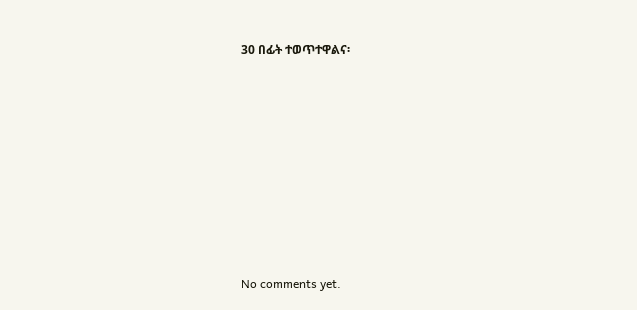30 በፊት ተወጥተዋልና፡









No comments yet.